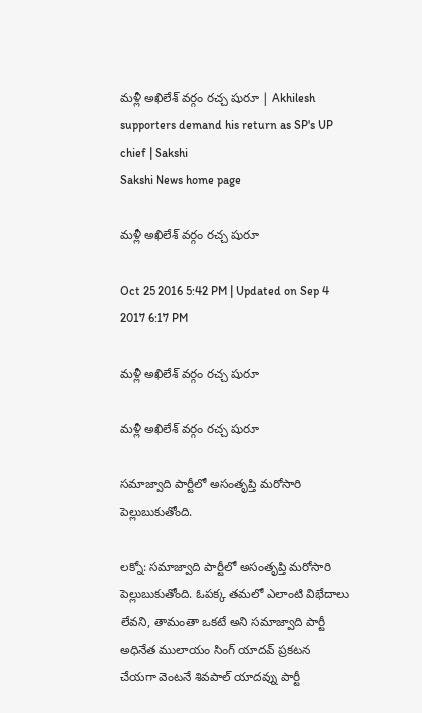మళ్లీ అఖిలేశ్ వర్గం రచ్చ షురూ | Akhilesh supporters demand his return as SP's UP chief | Sakshi
Sakshi News home page

మళ్లీ అఖిలేశ్ వర్గం రచ్చ షురూ

Oct 25 2016 5:42 PM | Updated on Sep 4 2017 6:17 PM

మళ్లీ అఖిలేశ్ వర్గం రచ్చ షురూ

మళ్లీ అఖిలేశ్ వర్గం రచ్చ షురూ

సమాజ్వాది పార్టీలో అసంతృప్తి మరోసారి పెల్లుబుకుతోంది.

లక్నో: సమాజ్వాది పార్టీలో అసంతృప్తి మరోసారి పెల్లుబుకుతోంది. ఓపక్క తమలో ఎలాంటి విభేదాలు లేవని, తామంతా ఒకటే అని సమాజ్వాది పార్టీ అధినేత ములాయం సింగ్ యాదవ్ ప్రకటన చేయగా వెంటనే శివపాల్ యాదవ్ను పార్టీ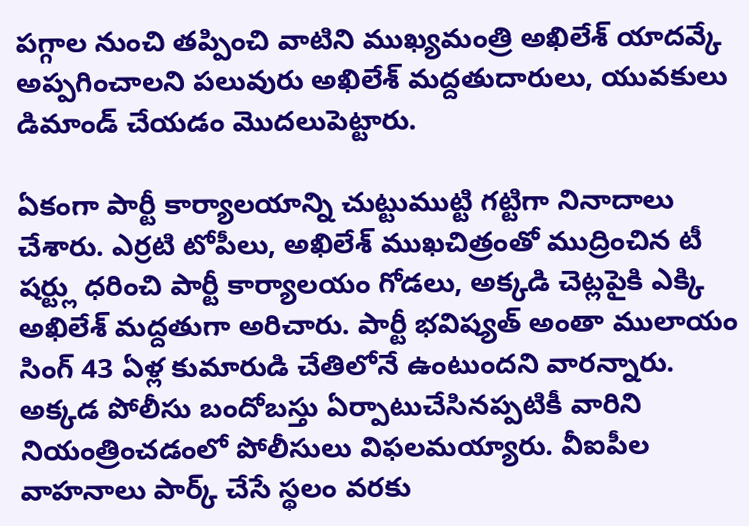పగ్గాల నుంచి తప్పించి వాటిని ముఖ్యమంత్రి అఖిలేశ్ యాదవ్కే అప్పగించాలని పలువురు అఖిలేశ్ మద్దతుదారులు, యువకులు డిమాండ్ చేయడం మొదలుపెట్టారు.

ఏకంగా పార్టీ కార్యాలయాన్ని చుట్టుముట్టి గట్టిగా నినాదాలు చేశారు. ఎర్రటి టోపీలు, అఖిలేశ్ ముఖచిత్రంతో ముద్రించిన టీ షర్ట్లు ధరించి పార్టీ కార్యాలయం గోడలు, అక్కడి చెట్లపైకి ఎక్కి అఖిలేశ్ మద్దతుగా అరిచారు. పార్టీ భవిష్యత్ అంతా ములాయం సింగ్ 43 ఏళ్ల కుమారుడి చేతిలోనే ఉంటుందని వారన్నారు. అక్కడ పోలీసు బందోబస్తు ఏర్పాటుచేసినప్పటికీ వారిని నియంత్రించడంలో పోలీసులు విఫలమయ్యారు. వీఐపీల వాహనాలు పార్క్ చేసే స్థలం వరకు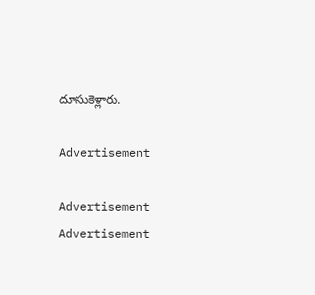దూసుకెళ్లారు.

Advertisement

Advertisement
Advertisement